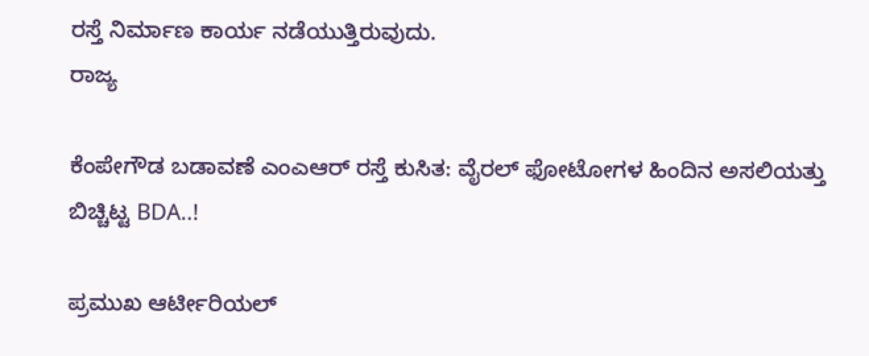ರಸ್ತೆ ನಿರ್ಮಾಣ ಕಾರ್ಯ ನಡೆಯುತ್ತಿರುವುದು.
ರಾಜ್ಯ

ಕೆಂಪೇಗೌಡ ಬಡಾವಣೆ ಎಂಎಆರ್ ರಸ್ತೆ ಕುಸಿತ: ವೈರಲ್ ಫೋಟೋಗಳ ಹಿಂದಿನ ಅಸಲಿಯತ್ತು ಬಿಚ್ಚಿಟ್ಟ BDA..!

ಪ್ರಮುಖ ಆರ್ಟೀರಿಯಲ್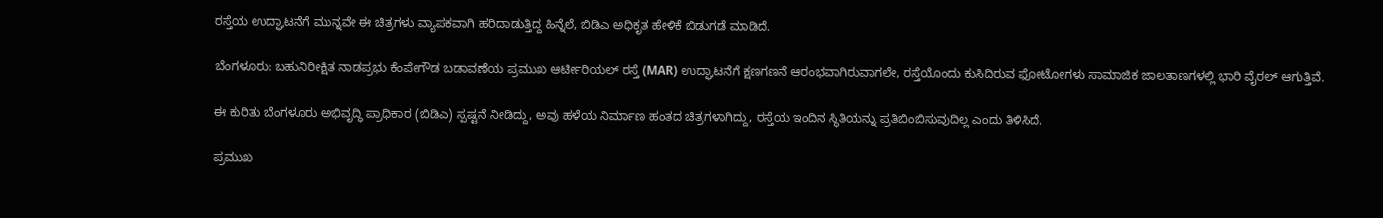ರಸ್ತೆಯ ಉದ್ಘಾಟನೆಗೆ ಮುನ್ನವೇ ಈ ಚಿತ್ರಗಳು ವ್ಯಾಪಕವಾಗಿ ಹರಿದಾಡುತ್ತಿದ್ದ ಹಿನ್ನೆಲೆ, ಬಿಡಿಎ ಅಧಿಕೃತ ಹೇಳಿಕೆ ಬಿಡುಗಡೆ ಮಾಡಿದೆ.

ಬೆಂಗಳೂರು: ಬಹುನಿರೀಕ್ಷಿತ ನಾಡಪ್ರಭು ಕೆಂಪೇಗೌಡ ಬಡಾವಣೆಯ ಪ್ರಮುಖ ಆರ್ಟೀರಿಯಲ್ ರಸ್ತೆ (MAR) ಉದ್ಘಾಟನೆಗೆ ಕ್ಷಣಗಣನೆ ಆರಂಭವಾಗಿರುವಾಗಲೇ, ರಸ್ತೆಯೊಂದು ಕುಸಿದಿರುವ ಫೋಟೋಗಳು ಸಾಮಾಜಿಕ ಜಾಲತಾಣಗಳಲ್ಲಿ ಭಾರಿ ವೈರಲ್ ಆಗುತ್ತಿವೆ.

ಈ ಕುರಿತು ಬೆಂಗಳೂರು ಅಭಿವೃದ್ಧಿ ಪ್ರಾಧಿಕಾರ (ಬಿಡಿಎ) ಸ್ಪಷ್ಟನೆ ನೀಡಿದ್ದು, ಅವು ಹಳೆಯ ನಿರ್ಮಾಣ ಹಂತದ ಚಿತ್ರಗಳಾಗಿದ್ದು, ರಸ್ತೆಯ ಇಂದಿನ ಸ್ಥಿತಿಯನ್ನು ಪ್ರತಿಬಿಂಬಿಸುವುದಿಲ್ಲ ಎಂದು ತಿಳಿಸಿದೆ.

ಪ್ರಮುಖ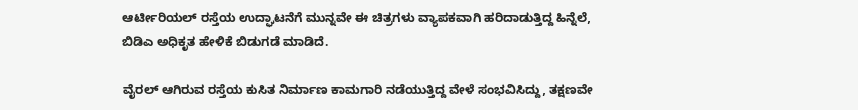ಆರ್ಟೀರಿಯಲ್ ರಸ್ತೆಯ ಉದ್ಘಾಟನೆಗೆ ಮುನ್ನವೇ ಈ ಚಿತ್ರಗಳು ವ್ಯಾಪಕವಾಗಿ ಹರಿದಾಡುತ್ತಿದ್ದ ಹಿನ್ನೆಲೆ, ಬಿಡಿಎ ಅಧಿಕೃತ ಹೇಳಿಕೆ ಬಿಡುಗಡೆ ಮಾಡಿದೆ.

ವೈರಲ್ ಆಗಿರುವ ರಸ್ತೆಯ ಕುಸಿತ ನಿರ್ಮಾಣ ಕಾಮಗಾರಿ ನಡೆಯುತ್ತಿದ್ದ ವೇಳೆ ಸಂಭವಿಸಿದ್ದು, ತಕ್ಷಣವೇ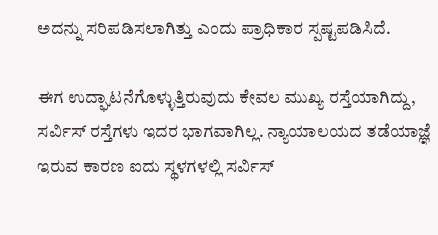ಅದನ್ನು ಸರಿಪಡಿಸಲಾಗಿತ್ತು ಎಂದು ಪ್ರಾಧಿಕಾರ ಸ್ಪಷ್ಟಪಡಿಸಿದೆ.

ಈಗ ಉದ್ಘಾಟನೆಗೊಳ್ಳುತ್ತಿರುವುದು ಕೇವಲ ಮುಖ್ಯ ರಸ್ತೆಯಾಗಿದ್ದು, ಸರ್ವಿಸ್ ರಸ್ತೆಗಳು ಇದರ ಭಾಗವಾಗಿಲ್ಲ. ನ್ಯಾಯಾಲಯದ ತಡೆಯಾಜ್ಞೆ ಇರುವ ಕಾರಣ ಐದು ಸ್ಥಳಗಳಲ್ಲಿ ಸರ್ವಿಸ್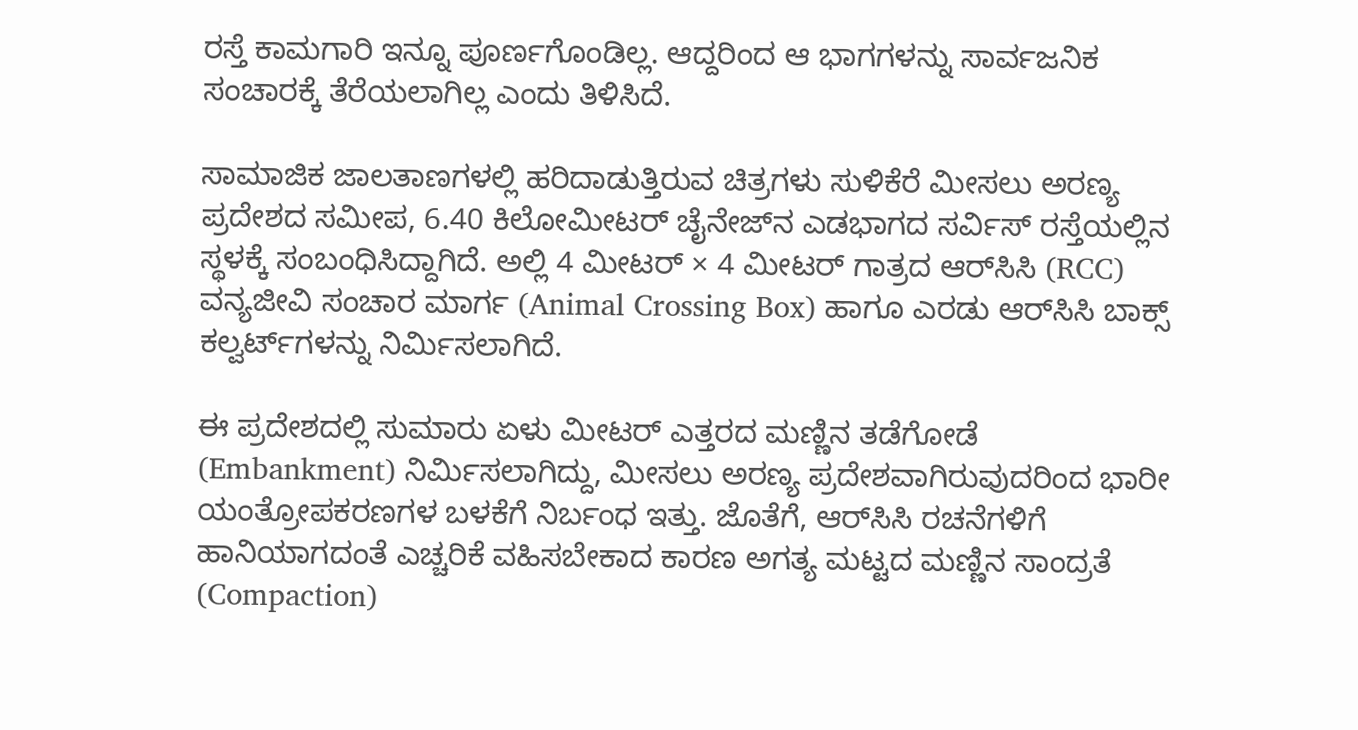ರಸ್ತೆ ಕಾಮಗಾರಿ ಇನ್ನೂ ಪೂರ್ಣಗೊಂಡಿಲ್ಲ. ಆದ್ದರಿಂದ ಆ ಭಾಗಗಳನ್ನು ಸಾರ್ವಜನಿಕ ಸಂಚಾರಕ್ಕೆ ತೆರೆಯಲಾಗಿಲ್ಲ ಎಂದು ತಿಳಿಸಿದೆ.

ಸಾಮಾಜಿಕ ಜಾಲತಾಣಗಳಲ್ಲಿ ಹರಿದಾಡುತ್ತಿರುವ ಚಿತ್ರಗಳು ಸುಳಿಕೆರೆ ಮೀಸಲು ಅರಣ್ಯ ಪ್ರದೇಶದ ಸಮೀಪ, 6.40 ಕಿಲೋಮೀಟರ್ ಚೈನೇಜ್‌ನ ಎಡಭಾಗದ ಸರ್ವಿಸ್ ರಸ್ತೆಯಲ್ಲಿನ ಸ್ಥಳಕ್ಕೆ ಸಂಬಂಧಿಸಿದ್ದಾಗಿದೆ. ಅಲ್ಲಿ 4 ಮೀಟರ್ × 4 ಮೀಟರ್ ಗಾತ್ರದ ಆರ್‌ಸಿಸಿ (RCC) ವನ್ಯಜೀವಿ ಸಂಚಾರ ಮಾರ್ಗ (Animal Crossing Box) ಹಾಗೂ ಎರಡು ಆರ್‌ಸಿಸಿ ಬಾಕ್ಸ್ ಕಲ್ವರ್ಟ್‌ಗಳನ್ನು ನಿರ್ಮಿಸಲಾಗಿದೆ.

ಈ ಪ್ರದೇಶದಲ್ಲಿ ಸುಮಾರು ಏಳು ಮೀಟರ್ ಎತ್ತರದ ಮಣ್ಣಿನ ತಡೆಗೋಡೆ (Embankment) ನಿರ್ಮಿಸಲಾಗಿದ್ದು, ಮೀಸಲು ಅರಣ್ಯ ಪ್ರದೇಶವಾಗಿರುವುದರಿಂದ ಭಾರೀ ಯಂತ್ರೋಪಕರಣಗಳ ಬಳಕೆಗೆ ನಿರ್ಬಂಧ ಇತ್ತು. ಜೊತೆಗೆ, ಆರ್‌ಸಿಸಿ ರಚನೆಗಳಿಗೆ ಹಾನಿಯಾಗದಂತೆ ಎಚ್ಚರಿಕೆ ವಹಿಸಬೇಕಾದ ಕಾರಣ ಅಗತ್ಯ ಮಟ್ಟದ ಮಣ್ಣಿನ ಸಾಂದ್ರತೆ (Compaction)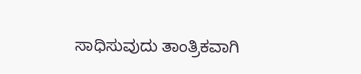ಸಾಧಿಸುವುದು ತಾಂತ್ರಿಕವಾಗಿ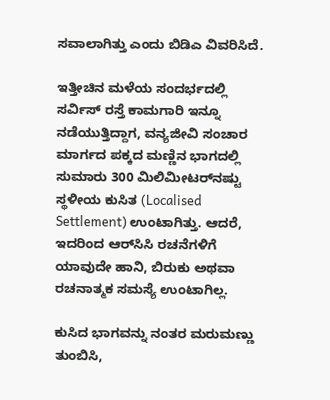ಸವಾಲಾಗಿತ್ತು ಎಂದು ಬಿಡಿಎ ವಿವರಿಸಿದೆ.

ಇತ್ತೀಚಿನ ಮಳೆಯ ಸಂದರ್ಭದಲ್ಲಿ ಸರ್ವಿಸ್ ರಸ್ತೆ ಕಾಮಗಾರಿ ಇನ್ನೂ ನಡೆಯುತ್ತಿದ್ದಾಗ, ವನ್ಯಜೀವಿ ಸಂಚಾರ ಮಾರ್ಗದ ಪಕ್ಕದ ಮಣ್ಣಿನ ಭಾಗದಲ್ಲಿ ಸುಮಾರು 300 ಮಿಲಿಮೀಟರ್‌ನಷ್ಟು ಸ್ಥಳೀಯ ಕುಸಿತ (Localised Settlement) ಉಂಟಾಗಿತ್ತು. ಆದರೆ, ಇದರಿಂದ ಆರ್‌ಸಿಸಿ ರಚನೆಗಳಿಗೆ ಯಾವುದೇ ಹಾನಿ, ಬಿರುಕು ಅಥವಾ ರಚನಾತ್ಮಕ ಸಮಸ್ಯೆ ಉಂಟಾಗಿಲ್ಲ.

ಕುಸಿದ ಭಾಗವನ್ನು ನಂತರ ಮರುಮಣ್ಣು ತುಂಬಿಸಿ,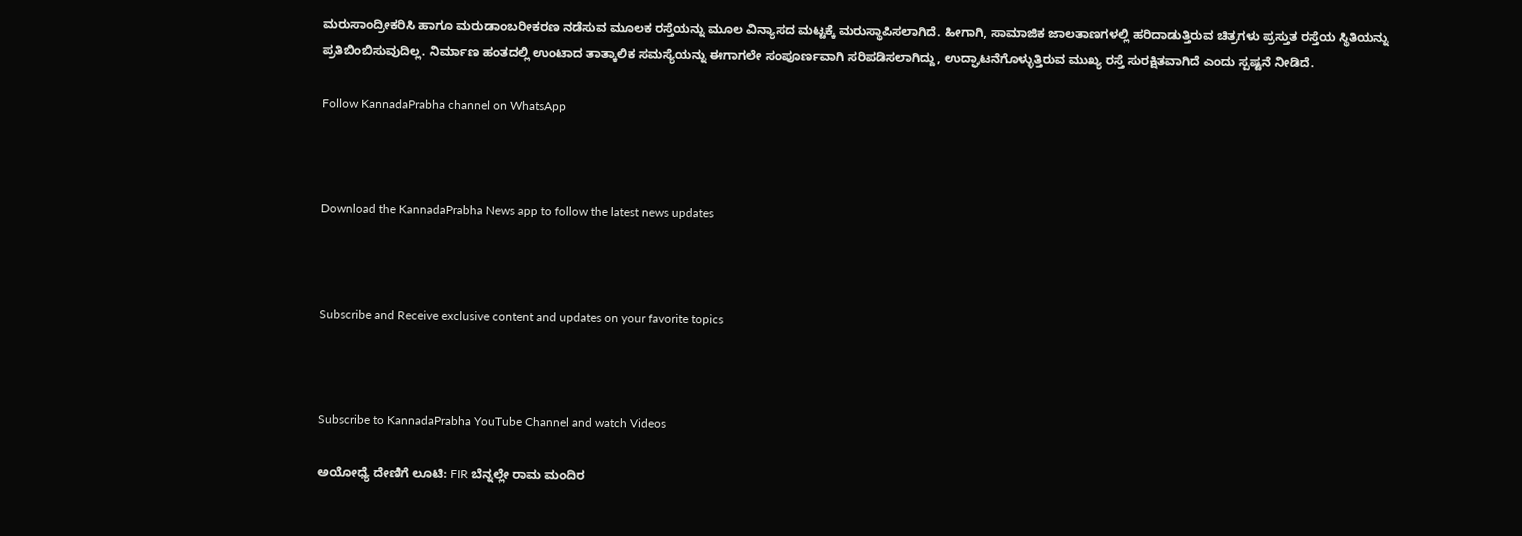ಮರುಸಾಂದ್ರೀಕರಿಸಿ ಹಾಗೂ ಮರುಡಾಂಬರೀಕರಣ ನಡೆಸುವ ಮೂಲಕ ರಸ್ತೆಯನ್ನು ಮೂಲ ವಿನ್ಯಾಸದ ಮಟ್ಟಕ್ಕೆ ಮರುಸ್ಥಾಪಿಸಲಾಗಿದೆ. ಹೀಗಾಗಿ, ಸಾಮಾಜಿಕ ಜಾಲತಾಣಗಳಲ್ಲಿ ಹರಿದಾಡುತ್ತಿರುವ ಚಿತ್ರಗಳು ಪ್ರಸ್ತುತ ರಸ್ತೆಯ ಸ್ಥಿತಿಯನ್ನು ಪ್ರತಿಬಿಂಬಿಸುವುದಿಲ್ಲ. ನಿರ್ಮಾಣ ಹಂತದಲ್ಲಿ ಉಂಟಾದ ತಾತ್ಕಾಲಿಕ ಸಮಸ್ಯೆಯನ್ನು ಈಗಾಗಲೇ ಸಂಪೂರ್ಣವಾಗಿ ಸರಿಪಡಿಸಲಾಗಿದ್ದು, ಉದ್ಘಾಟನೆಗೊಳ್ಳುತ್ತಿರುವ ಮುಖ್ಯ ರಸ್ತೆ ಸುರಕ್ಷಿತವಾಗಿದೆ ಎಂದು ಸ್ಪಷ್ಟನೆ ನೀಡಿದೆ.

Follow KannadaPrabha channel on WhatsApp



Download the KannadaPrabha News app to follow the latest news updates



Subscribe and Receive exclusive content and updates on your favorite topics



Subscribe to KannadaPrabha YouTube Channel and watch Videos

ಅಯೋಧ್ಯೆ ದೇಣಿಗೆ ಲೂಟಿ: FIR ಬೆನ್ನಲ್ಲೇ ರಾಮ ಮಂದಿರ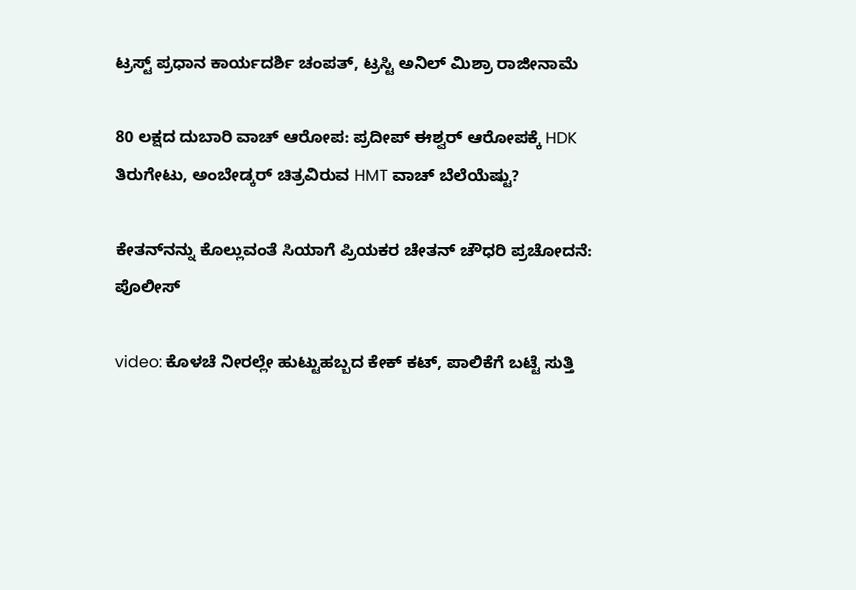ಟ್ರಸ್ಟ್ ಪ್ರಧಾನ ಕಾರ್ಯದರ್ಶಿ ಚಂಪತ್, ಟ್ರಸ್ಟಿ ಅನಿಲ್ ಮಿಶ್ರಾ ರಾಜೀನಾಮೆ

80 ಲಕ್ಷದ ದುಬಾರಿ ವಾಚ್ ಆರೋಪ: ಪ್ರದೀಪ್ ಈಶ್ವರ್ ಆರೋಪಕ್ಕೆ HDK ತಿರುಗೇಟು, ಅಂಬೇಡ್ಕರ್ ಚಿತ್ರವಿರುವ HMT ವಾಚ್ ಬೆಲೆಯೆಷ್ಟು?

ಕೇತನ್‌ನನ್ನು ಕೊಲ್ಲುವಂತೆ ಸಿಯಾಗೆ ಪ್ರಿಯಕರ ಚೇತನ್ ಚೌಧರಿ ಪ್ರಚೋದನೆ: ಪೊಲೀಸ್

video: ಕೊಳಚೆ ನೀರಲ್ಲೇ ಹುಟ್ಟುಹಬ್ಬದ ಕೇಕ್ ಕಟ್, ಪಾಲಿಕೆಗೆ ಬಟ್ಟೆ ಸುತ್ತಿ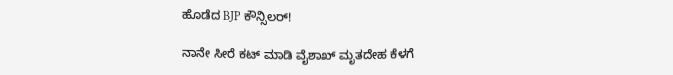ಹೊಡೆದ BJP ಕೌನ್ಸಿಲರ್!

ನಾನೇ ಸೀರೆ ಕಟ್ ಮಾಡಿ ವೈಶಾಖ್‌ ಮೃತದೇಹ ಕೆಳಗೆ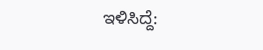ಇಳಿಸಿದ್ದೆ: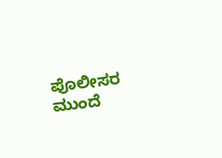ಪೊಲೀಸರ ಮುಂದೆ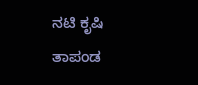ನಟಿ ಕೃಷಿ ತಾಪಂಡ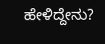ಹೇಳಿದ್ದೇನು?